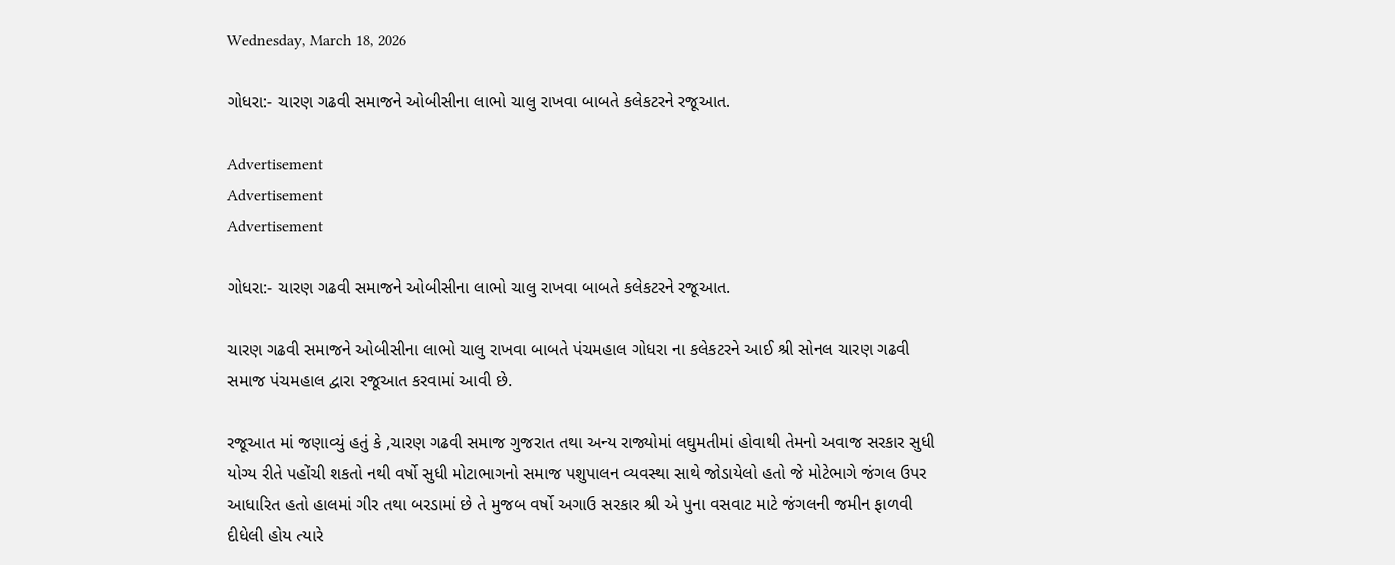Wednesday, March 18, 2026

ગોધરા:- ચારણ ગઢવી સમાજને ઓબીસીના લાભો ચાલુ રાખવા બાબતે કલેકટરને રજૂઆત.

Advertisement
Advertisement
Advertisement

ગોધરા:- ચારણ ગઢવી સમાજને ઓબીસીના લાભો ચાલુ રાખવા બાબતે કલેકટરને રજૂઆત.

ચારણ ગઢવી સમાજને ઓબીસીના લાભો ચાલુ રાખવા બાબતે પંચમહાલ ગોધરા ના કલેકટરને આઈ શ્રી સોનલ ચારણ ગઢવી સમાજ પંચમહાલ દ્વારા રજૂઆત કરવામાં આવી છે.

રજૂઆત માં જણાવ્યું હતું કે ,ચારણ ગઢવી સમાજ ગુજરાત તથા અન્ય રાજ્યોમાં લઘુમતીમાં હોવાથી તેમનો અવાજ સરકાર સુધી યોગ્ય રીતે પહોંચી શકતો નથી વર્ષો સુધી મોટાભાગનો સમાજ પશુપાલન વ્યવસ્થા સાથે જોડાયેલો હતો જે મોટેભાગે જંગલ ઉપર આધારિત હતો હાલમાં ગીર તથા બરડામાં છે તે મુજબ વર્ષો અગાઉ સરકાર શ્રી એ પુના વસવાટ માટે જંગલની જમીન ફાળવી દીધેલી હોય ત્યારે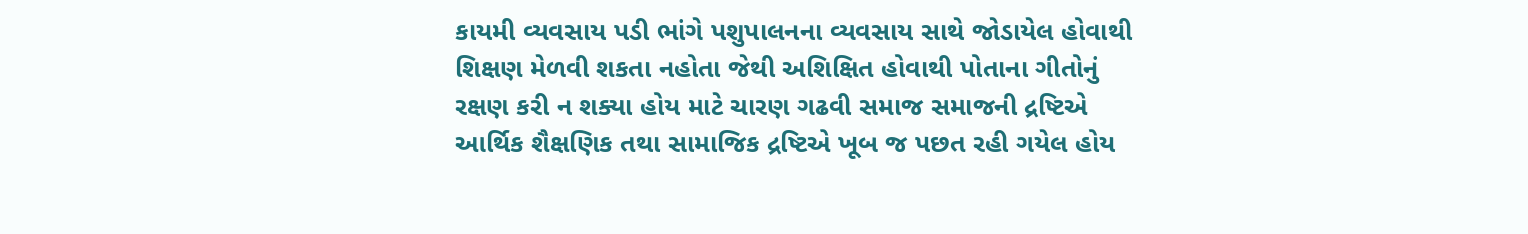કાયમી વ્યવસાય પડી ભાંગે પશુપાલનના વ્યવસાય સાથે જોડાયેલ હોવાથી શિક્ષણ મેળવી શકતા નહોતા જેથી અશિક્ષિત હોવાથી પોતાના ગીતોનું રક્ષણ કરી ન શક્યા હોય માટે ચારણ ગઢવી સમાજ સમાજની દ્રષ્ટિએ આર્થિક શૈક્ષણિક તથા સામાજિક દ્રષ્ટિએ ખૂબ જ પછત રહી ગયેલ હોય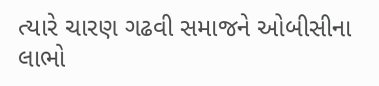ત્યારે ચારણ ગઢવી સમાજને ઓબીસીના લાભો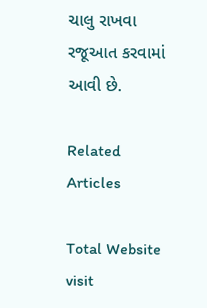ચાલુ રાખવા રજૂઆત કરવામાં આવી છે.

Related Articles

Total Website visit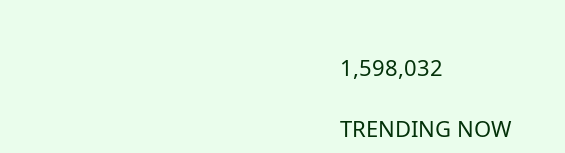1,598,032

TRENDING NOW